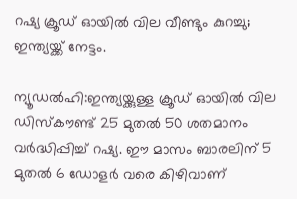റഷ്യ ക്രൂഡ് ഓയിൽ വില വീണ്ടും കുറച്ചു; ഇന്ത്യയ്ക്ക് നേട്ടം.

ന്യൂഡൽഹി:ഇന്ത്യയ്ക്കുള്ള ക്രൂഡ് ഓയില്‍ വില ഡിസ്‌കൗണ്ട് 25 മുതല്‍ 50 ശതമാനം വര്‍ദ്ധിപ്പിച്ച്‌ റഷ്യ. ഈ മാസം ബാരലിന് 5 മുതല്‍ 6 ഡോളര്‍ വരെ കിഴിവാണ്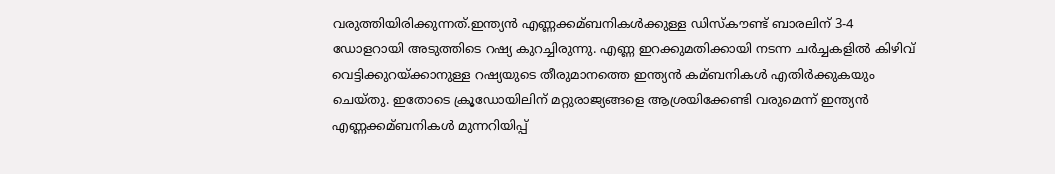വരുത്തിയിരിക്കുന്നത്.ഇന്ത്യൻ എണ്ണക്കമ്ബനികള്‍ക്കുള്ള ഡിസ്‌കൗണ്ട് ബാരലിന് 3-4 ഡോളറായി അടുത്തിടെ റഷ്യ കുറച്ചിരുന്നു. എണ്ണ ഇറക്കുമതിക്കായി നടന്ന ചര്‍ച്ചകളില്‍ കിഴിവ് വെട്ടിക്കുറയ്ക്കാനുള്ള റഷ്യയുടെ തീരുമാനത്തെ ഇന്ത്യൻ കമ്ബനികള്‍ എതിര്‍ക്കുകയും ചെയ്തു. ഇതോടെ ക്രൂഡോയിലിന് മറ്റുരാജ്യങ്ങളെ ആശ്രയിക്കേണ്ടി വരുമെന്ന് ഇന്ത്യൻ എണ്ണക്കമ്ബനികള്‍ മുന്നറിയിപ്പ്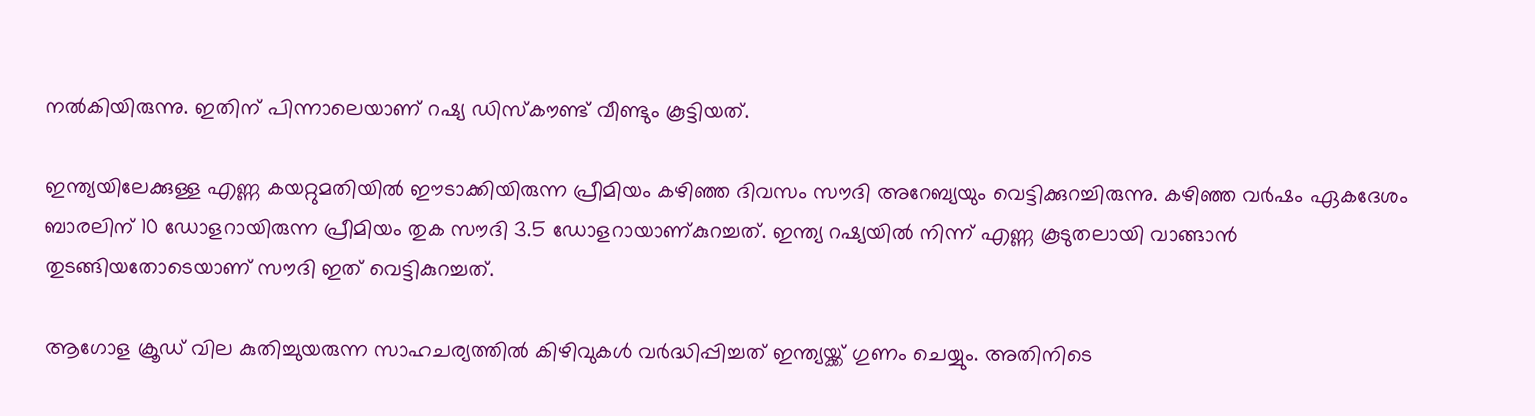നല്‍കിയിരുന്നു. ഇതിന് പിന്നാലെയാണ് റഷ്യ ഡിസ്‌കൗണ്ട് വീണ്ടും കൂട്ടിയത്.

ഇന്ത്യയിലേക്കുള്ള എണ്ണ കയറ്റുമതിയില്‍ ഈടാക്കിയിരുന്ന പ്രീമിയം കഴിഞ്ഞ ദിവസം സൗദി അറേബ്യയും വെട്ടിക്കുറച്ചിരുന്നു. കഴിഞ്ഞ വര്‍ഷം ഏകദേശം ബാരലിന് 10 ഡോളറായിരുന്ന പ്രീമിയം തുക സൗദി 3.5 ഡോളറായാണ്കുറച്ചത്. ഇന്ത്യ റഷ്യയില്‍ നിന്ന് എണ്ണ കൂടുതലായി വാങ്ങാൻ തുടങ്ങിയതോടെയാണ് സൗദി ഇത് വെട്ടികുറച്ചത്.

ആഗോള ക്രൂഡ് വില കുതിച്ചുയരുന്ന സാഹചര്യത്തില്‍ കിഴിവുകള്‍ വര്‍ദ്ധിപ്പിച്ചത് ഇന്ത്യയ്ക്ക് ഗുണം ചെയ്യും. അതിനിടെ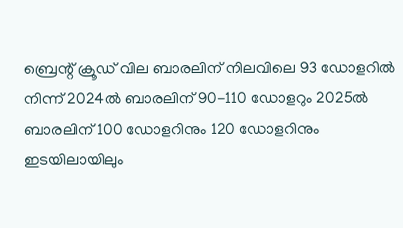ബ്രെന്റ് ക്രൂഡ് വില ബാരലിന് നിലവിലെ 93 ഡോളറില്‍ നിന്ന് 2024ല്‍ ബാരലിന് 90-110 ഡോളറും 2025ല്‍ ബാരലിന് 100 ഡോളറിനും 120 ഡോളറിനും ഇടയിലായിലും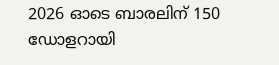2026 ഓടെ ബാരലിന് 150 ഡോളറായി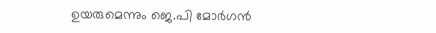ഉയരുമെന്നും ജെ.പി മോര്‍ഗൻ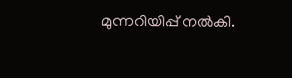മുന്നറിയിപ്പ് നല്‍കി.